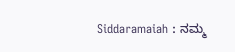Siddaramaiah : ನಮ್ಮ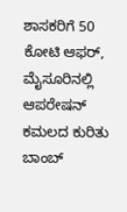ಶಾಸಕರಿಗೆ 50 ಕೋಟಿ ಆಫರ್, ಮೈಸೂರಿನಲ್ಲಿ ಆಪರೇಷನ್ ಕಮಲದ ಕುರಿತು ಬಾಂಬ್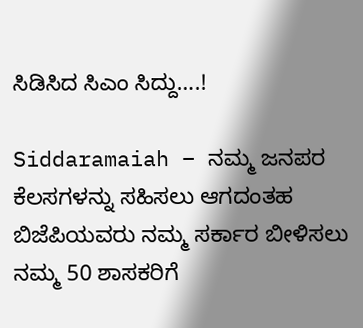ಸಿಡಿಸಿದ ಸಿಎಂ ಸಿದ್ದು….!

Siddaramaiah – ನಮ್ಮ ಜನಪರ ಕೆಲಸಗಳನ್ನು ಸಹಿಸಲು ಆಗದಂತಹ ಬಿಜೆಪಿಯವರು ನಮ್ಮ ಸರ್ಕಾರ ಬೀಳಿಸಲು ನಮ್ಮ 50 ಶಾಸಕರಿಗೆ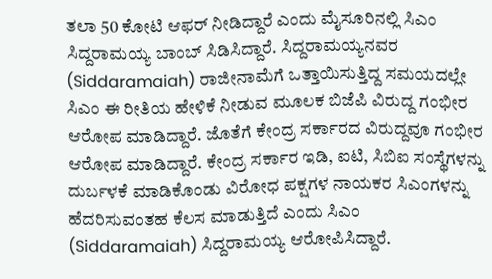ತಲಾ 50 ಕೋಟಿ ಆಫರ್ ನೀಡಿದ್ದಾರೆ ಎಂದು ಮೈಸೂರಿನಲ್ಲಿ ಸಿಎಂ ಸಿದ್ದರಾಮಯ್ಯ ಬಾಂಬ್ ಸಿಡಿಸಿದ್ದಾರೆ. ಸಿದ್ದರಾಮಯ್ಯನವರ (Siddaramaiah) ರಾಜೀನಾಮೆಗೆ ಒತ್ತಾಯಿಸುತ್ತಿದ್ದ ಸಮಯದಲ್ಲೇ ಸಿಎಂ ಈ ರೀತಿಯ ಹೇಳಿಕೆ ನೀಡುವ ಮೂಲಕ ಬಿಜೆಪಿ ವಿರುದ್ದ ಗಂಭೀರ ಆರೋಪ ಮಾಡಿದ್ದಾರೆ. ಜೊತೆಗೆ ಕೇಂದ್ರ ಸರ್ಕಾರದ ವಿರುದ್ದವೂ ಗಂಭೀರ ಆರೋಪ ಮಾಡಿದ್ದಾರೆ. ಕೇಂದ್ರ ಸರ್ಕಾರ ಇಡಿ, ಐಟಿ, ಸಿಬಿಐ ಸಂಸ್ಥೆಗಳನ್ನು ದುರ್ಬಳಕೆ ಮಾಡಿಕೊಂಡು ವಿರೋಧ ಪಕ್ಷಗಳ ನಾಯಕರ ಸಿಎಂಗಳನ್ನು ಹೆದರಿಸುವಂತಹ ಕೆಲಸ ಮಾಡುತ್ತಿದೆ ಎಂದು ಸಿಎಂ (Siddaramaiah) ಸಿದ್ದರಾಮಯ್ಯ ಆರೋಪಿಸಿದ್ದಾರೆ.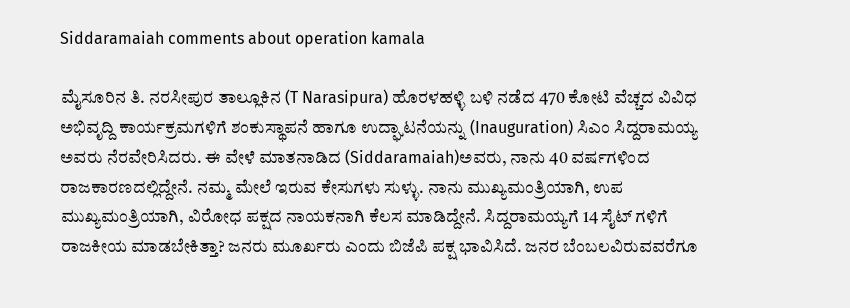Siddaramaiah comments about operation kamala

ಮೈಸೂರಿನ ತಿ. ನರಸೀಪುರ ತಾಲ್ಲೂಕಿನ (T Narasipura) ಹೊರಳಹಳ್ಳಿ ಬಳಿ ನಡೆದ 470 ಕೋಟಿ ವೆಚ್ಚದ ವಿವಿಧ ಅಭಿವೃದ್ದಿ ಕಾರ್ಯಕ್ರಮಗಳಿಗೆ ಶಂಕುಸ್ಥಾಪನೆ ಹಾಗೂ ಉದ್ಘಾಟನೆಯನ್ನು (Inauguration) ಸಿಎಂ ಸಿದ್ದರಾಮಯ್ಯ ಅವರು ನೆರವೇರಿಸಿದರು. ಈ ವೇಳೆ ಮಾತನಾಡಿದ (Siddaramaiah)ಅವರು, ನಾನು 40 ವರ್ಷಗಳಿಂದ ರಾಜಕಾರಣದಲ್ಲಿದ್ದೇನೆ. ನಮ್ಮ ಮೇಲೆ ಇರುವ ಕೇಸುಗಳು ಸುಳ್ಳು. ನಾನು ಮುಖ್ಯಮಂತ್ರಿಯಾಗಿ, ಉಪ ಮುಖ್ಯಮಂತ್ರಿಯಾಗಿ, ವಿರೋಧ ಪಕ್ಷದ ನಾಯಕನಾಗಿ ಕೆಲಸ ಮಾಡಿದ್ದೇನೆ. ಸಿದ್ದರಾಮಯ್ಯಗೆ 14 ಸೈಟ್ ಗಳಿಗೆ ರಾಜಕೀಯ ಮಾಡಬೇಕಿತ್ತಾ? ಜನರು ಮೂರ್ಖರು ಎಂದು ಬಿಜೆಪಿ ಪಕ್ಷ ಭಾವಿಸಿದೆ. ಜನರ ಬೆಂಬಲವಿರುವವರೆಗೂ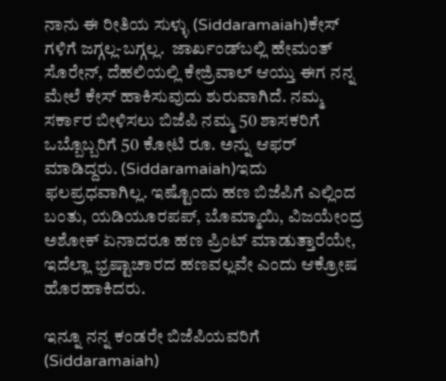ನಾನು ಈ ರೀತಿಯ ಸುಳ್ಳು (Siddaramaiah)ಕೇಸ್ ಗಳಿಗೆ ಜಗ್ಗಲ್ಲ-ಬಗ್ಗಲ್ಲ.  ಜಾರ್ಖಂಡ್‌ಬಲ್ಲಿ ಹೇಮಂತ್‌ ಸೊರೇನ್, ದೆಹಲಿಯಲ್ಲಿ ಕೇಜ್ರಿವಾಲ್ ಆಯ್ತು ಈಗ ನನ್ನ ಮೇಲೆ ಕೇಸ್ ಹಾಕಿಸುವುದು ಶುರುವಾಗಿದೆ. ನಮ್ಮ ಸರ್ಕಾರ ಬೀಳಿಸಲು ಬಿಜೆಪಿ ನಮ್ಮ 50 ಶಾಸಕರಿಗೆ ಒಬ್ಬೊಬ್ಬರಿಗೆ 50 ಕೋಟಿ ರೂ. ಅನ್ನು ಆಫರ್‌ ಮಾಡಿದ್ದರು. (Siddaramaiah)ಇದು ಫಲಪ್ರಧವಾಗಿಲ್ಲ. ಇಷ್ಟೊಂದು ಹಣ ಬಿಜೆಪಿಗೆ ಎಲ್ಲಿಂದ ಬಂತು, ಯಡಿಯೂರಪಪ್, ಬೊಮ್ಮಾಯಿ, ವಿಜಯೇಂದ್ರ ಅಶೋಕ್ ಏನಾದರೂ ಹಣ ಪ್ರಿಂಟ್ ಮಾಡುತ್ತಾರೆಯೇ, ಇದೆಲ್ಲಾ ಭ್ರಷ್ಟಾಚಾರದ ಹಣವಲ್ಲವೇ ಎಂದು ಆಕ್ರೋಷ ಹೊರಹಾಕಿದರು.

ಇನ್ನೂ ನನ್ನ ಕಂಡರೇ ಬಿಜೆಪಿಯವರಿಗೆ (Siddaramaiah)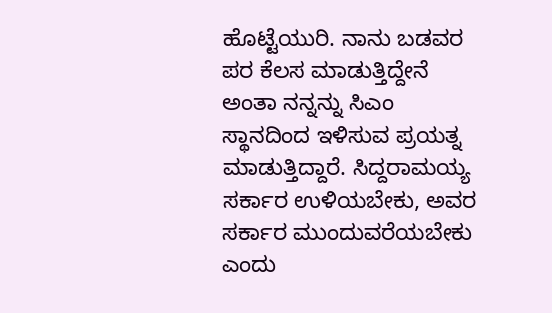ಹೊಟ್ಟೆಯುರಿ. ನಾನು ಬಡವರ ಪರ ಕೆಲಸ ಮಾಡುತ್ತಿದ್ದೇನೆ ಅಂತಾ ನನ್ನನ್ನು ಸಿಎಂ ಸ್ಥಾನದಿಂದ ಇಳಿಸುವ ಪ್ರಯತ್ನ ಮಾಡುತ್ತಿದ್ದಾರೆ. ಸಿದ್ದರಾಮಯ್ಯ ಸರ್ಕಾರ ಉಳಿಯಬೇಕು, ಅವರ ಸರ್ಕಾರ ಮುಂದುವರೆಯಬೇಕು ಎಂದು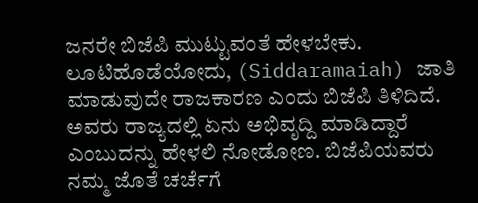ಜನರೇ ಬಿಜೆಪಿ ಮುಟ್ಟುವಂತೆ ಹೇಳಬೇಕು. ಲೂಟಿಹೊಡೆಯೋದು, (Siddaramaiah) ಜಾತಿ ಮಾಡುವುದೇ ರಾಜಕಾರಣ ಎಂದು ಬಿಜೆಪಿ ತಿಳಿದಿದೆ. ಅವರು ರಾಜ್ಯದಲ್ಲಿ ಏನು ಅಭಿವೃದ್ದಿ ಮಾಡಿದ್ದಾರೆ ಎಂಬುದನ್ನು ಹೇಳಲಿ ನೋಡೋಣ. ಬಿಜೆಪಿಯವರು ನಮ್ಮ ಜೊತೆ ಚರ್ಚೆಗೆ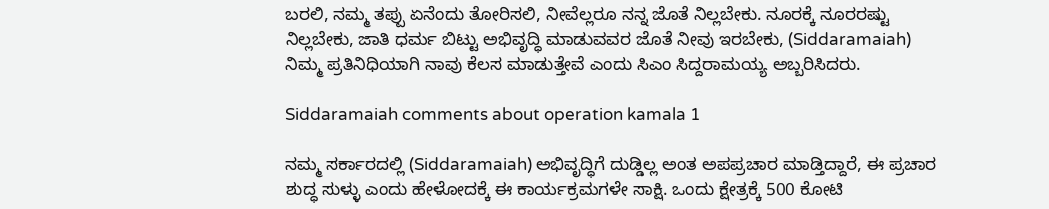ಬರಲಿ, ನಮ್ಮ ತಪ್ಪು ಏನೆಂದು ತೋರಿಸಲಿ, ನೀವೆಲ್ಲರೂ ನನ್ನ ಜೊತೆ ನಿಲ್ಲಬೇಕು. ನೂರಕ್ಕೆ ನೂರರಷ್ಟು ನಿಲ್ಲಬೇಕು, ಜಾತಿ ಧರ್ಮ ಬಿಟ್ಟು ಅಭಿವೃದ್ಧಿ ಮಾಡುವವರ ಜೊತೆ ನೀವು ಇರಬೇಕು, (Siddaramaiah) ನಿಮ್ಮ ಪ್ರತಿನಿಧಿಯಾಗಿ ನಾವು ಕೆಲಸ ಮಾಡುತ್ತೇವೆ ಎಂದು ಸಿಎಂ ಸಿದ್ದರಾಮಯ್ಯ ಅಬ್ಬರಿಸಿದರು.

Siddaramaiah comments about operation kamala 1

ನಮ್ಮ ಸರ್ಕಾರದಲ್ಲಿ (Siddaramaiah) ಅಭಿವೃದ್ಧಿಗೆ ದುಡ್ಡಿಲ್ಲ ಅಂತ ಅಪಪ್ರಚಾರ ಮಾಡ್ತಿದ್ದಾರೆ, ಈ ಪ್ರಚಾರ ಶುದ್ಧ ಸುಳ್ಳು ಎಂದು ಹೇಳೋದಕ್ಕೆ ಈ ಕಾರ್ಯಕ್ರಮಗಳೇ ಸಾಕ್ಷಿ. ಒಂದು ಕ್ಷೇತ್ರಕ್ಕೆ 500 ಕೋಟಿ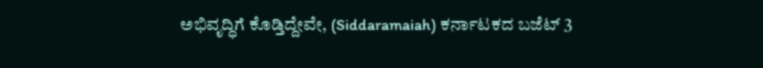ಅಭಿವೃದ್ಧಿಗೆ ಕೊಡ್ತಿದ್ದೇವೇ, (Siddaramaiah) ಕರ್ನಾಟಕದ ಬಜೆಟ್ 3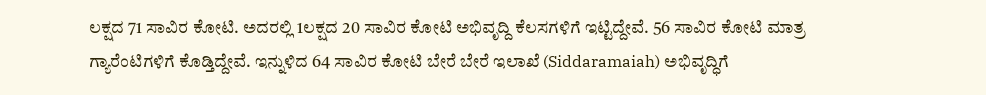ಲಕ್ಷದ 71 ಸಾವಿರ ಕೋಟಿ. ಅದರಲ್ಲಿ 1ಲಕ್ಷದ 20 ಸಾವಿರ ಕೋಟಿ ಅಭಿವೃದ್ದಿ ಕೆಲಸಗಳಿಗೆ ಇಟ್ಟಿದ್ದೇವೆ. 56 ಸಾವಿರ ಕೋಟಿ ಮಾತ್ರ ಗ್ಯಾರೆಂಟಿಗಳಿಗೆ ಕೊಡ್ತಿದ್ದೇವೆ. ಇನ್ನುಳಿದ 64 ಸಾವಿರ ಕೋಟಿ ಬೇರೆ ಬೇರೆ ಇಲಾಖೆ (Siddaramaiah) ಅಭಿವೃದ್ಧಿಗೆ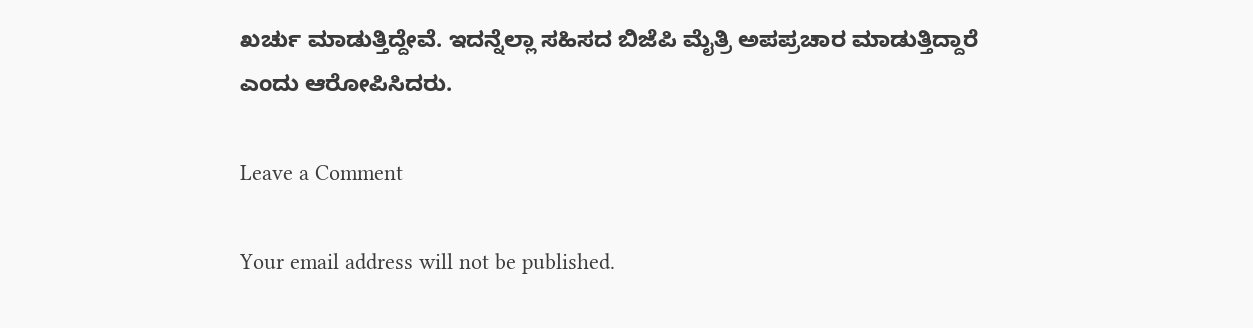ಖರ್ಚು ಮಾಡುತ್ತಿದ್ದೇವೆ. ಇದನ್ನೆಲ್ಲಾ ಸಹಿಸದ ಬಿಜೆಪಿ ಮೈತ್ರಿ ಅಪಪ್ರಚಾರ ಮಾಡುತ್ತಿದ್ದಾರೆ ಎಂದು ಆರೋಪಿಸಿದರು.

Leave a Comment

Your email address will not be published.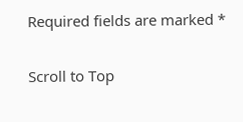Required fields are marked *

Scroll to Top